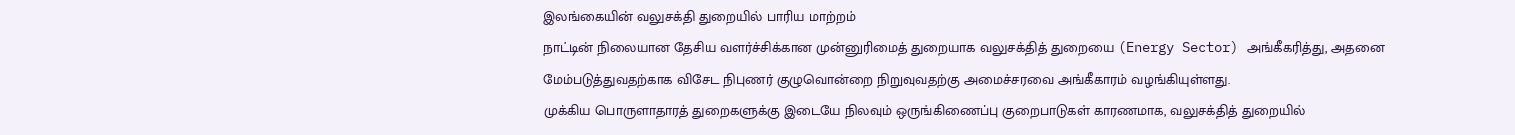இலங்கையின் வலுசக்தி துறையில் பாரிய மாற்றம்
நாட்டின் நிலையான தேசிய வளர்ச்சிக்கான முன்னுரிமைத் துறையாக வலுசக்தித் துறையை (Energy Sector) அங்கீகரித்து, அதனை மேம்படுத்துவதற்காக விசேட நிபுணர் குழுவொன்றை நிறுவுவதற்கு அமைச்சரவை அங்கீகாரம் வழங்கியுள்ளது.
முக்கிய பொருளாதாரத் துறைகளுக்கு இடையே நிலவும் ஒருங்கிணைப்பு குறைபாடுகள் காரணமாக, வலுசக்தித் துறையில்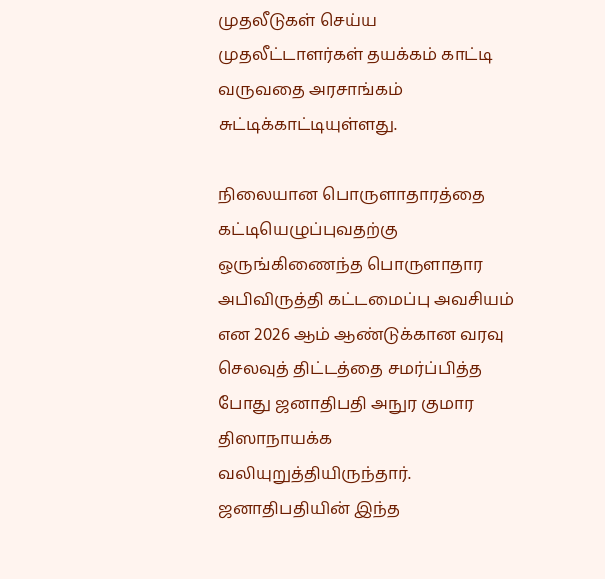முதலீடுகள் செய்ய முதலீட்டாளர்கள் தயக்கம் காட்டி வருவதை அரசாங்கம் சுட்டிக்காட்டியுள்ளது.

நிலையான பொருளாதாரத்தை கட்டியெழுப்புவதற்கு ஒருங்கிணைந்த பொருளாதார அபிவிருத்தி கட்டமைப்பு அவசியம் என 2026 ஆம் ஆண்டுக்கான வரவு செலவுத் திட்டத்தை சமர்ப்பித்த போது ஜனாதிபதி அநுர குமார திஸாநாயக்க வலியுறுத்தியிருந்தார்.
ஜனாதிபதியின் இந்த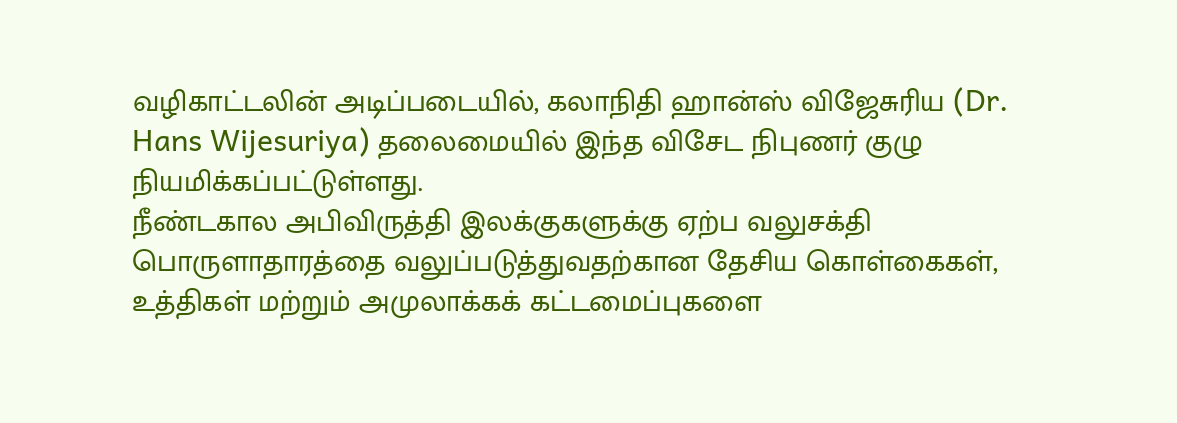வழிகாட்டலின் அடிப்படையில், கலாநிதி ஹான்ஸ் விஜேசுரிய (Dr. Hans Wijesuriya) தலைமையில் இந்த விசேட நிபுணர் குழு நியமிக்கப்பட்டுள்ளது.
நீண்டகால அபிவிருத்தி இலக்குகளுக்கு ஏற்ப வலுசக்தி பொருளாதாரத்தை வலுப்படுத்துவதற்கான தேசிய கொள்கைகள், உத்திகள் மற்றும் அமுலாக்கக் கட்டமைப்புகளை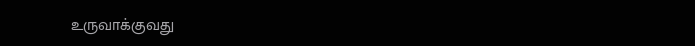உருவாக்குவது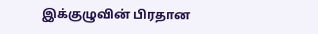இக்குழுவின் பிரதான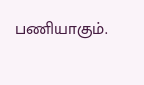பணியாகும்.